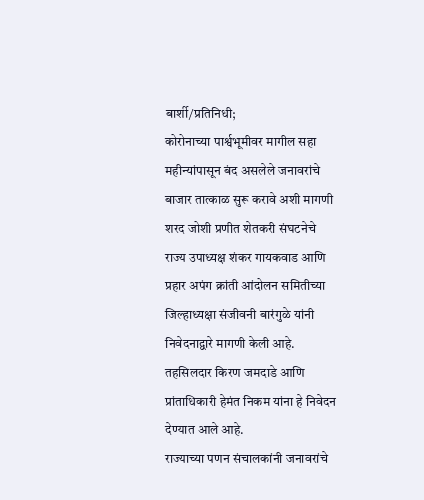बार्शी/प्रतिनिधी;
कोरोनाच्या पार्श्वभूमीवर मागील सहा महीन्यांपासून बंद असलेले जनावरांचे बाजार तात्काळ सुरू करावे अशी मागणी शरद जोशी प्रणीत शेतकरी संघटनेचे राज्य उपाध्यक्ष शंकर गायकवाड आणि प्रहार अपंग क्रांती आंदोलन समितीच्या जिल्हाध्यक्षा संजीवनी बारंगुळे यांनी निवेदनाद्वारे मागणी केली आहे. तहसिलदार किरण जमदाडे आणि प्रांताधिकारी हेमंत निकम यांना हे निवेदन देण्यात आले आहे.
राज्याच्या पणन संचालकांनी जनावरांचे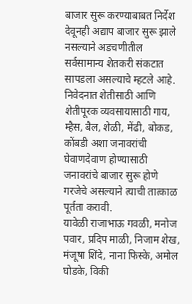बाजार सुरू करण्याबाबत निर्देश देवूनही अद्याप बाजार सुरू झाले नसल्याने अडचणीतील सर्वसामान्य शेतकरी संकटात सापडला असल्याचे म्हटले आहे. निवेदनात शेतीसाठी आणि शेतीपूरक व्यवसायासाठी गाय, म्हैस, बैल, शेळी, मेंढी, बोकड, कोंबडी अशा जनावरांची घेवाणदेवाण होण्यासाठी जनावरांचे बाजार सुरू होणे गरजेचे असल्याने त्याची तात्काळ पूर्तता करावी.
यावेळी राजाभाऊ गवळी, मनोज पवार, प्रदिप माळी, निजाम शेख, मंजूषा शिंदे, नाना फिस्के, अमोल घोडके, विकी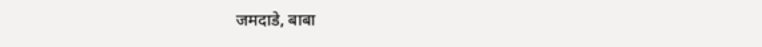जमदाडे, बाबा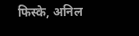फिस्के, अनिल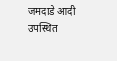जमदाडे आदी उपस्थित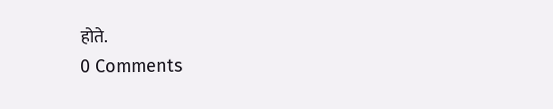होते.
0 Comments